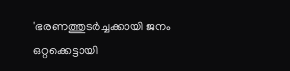'ഭരണത്തുടർച്ചക്കായി ജനം ഒറ്റക്കെട്ടായി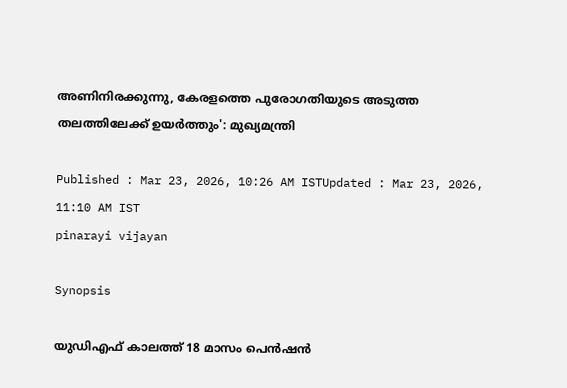അണിനിരക്കുന്നു, കേരളത്തെ പുരോഗതിയുടെ അടുത്ത തലത്തിലേക്ക് ഉയർത്തും': മുഖ്യമന്ത്രി

Published : Mar 23, 2026, 10:26 AM ISTUpdated : Mar 23, 2026, 11:10 AM IST
pinarayi vijayan

Synopsis

യുഡിഎഫ് കാലത്ത് 18 മാസം പെൻഷൻ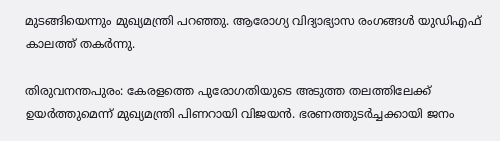മുടങ്ങിയെന്നും മുഖ്യമന്ത്രി പറഞ്ഞു. ആരോഗ്യ വിദ്യാഭ്യാസ രംഗങ്ങൾ യുഡിഎഫ് കാലത്ത് തകർന്നു.

തിരുവനന്തപുരം: കേരളത്തെ പുരോഗതിയുടെ അടുത്ത തലത്തിലേക്ക് ഉയർത്തുമെന്ന് മുഖ്യമന്ത്രി പിണറായി വിജയൻ. ഭരണത്തുടർച്ചക്കായി ജനം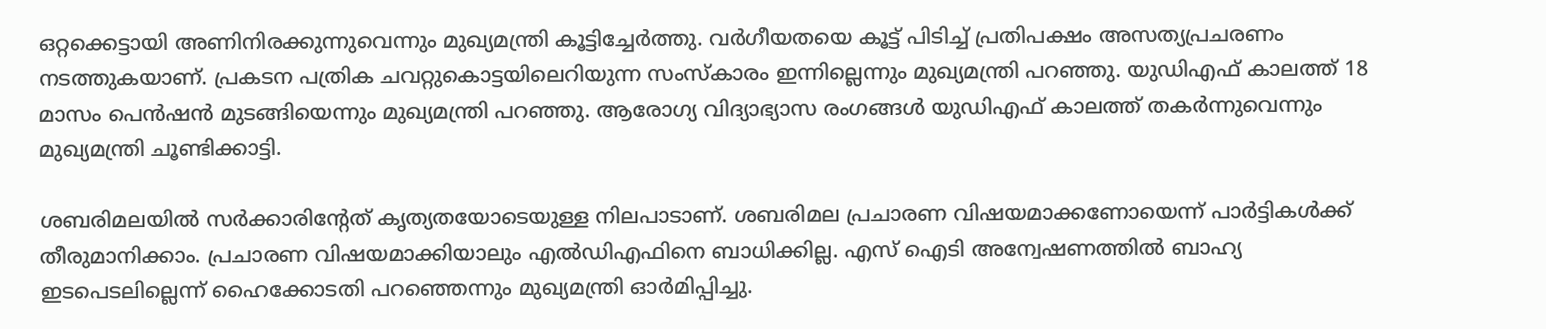ഒറ്റക്കെട്ടായി അണിനിരക്കുന്നുവെന്നും മുഖ്യമന്ത്രി കൂട്ടിച്ചേർത്തു. വർഗീയതയെ കൂട്ട് പിടിച്ച് പ്രതിപക്ഷം അസത്യപ്രചരണം നടത്തുകയാണ്. പ്രകടന പത്രിക ചവറ്റുകൊട്ടയിലെറിയുന്ന സംസ്കാരം ഇന്നില്ലെന്നും മുഖ്യമന്ത്രി പറഞ്ഞു. യുഡിഎഫ് കാലത്ത് 18 മാസം പെൻഷൻ മുടങ്ങിയെന്നും മുഖ്യമന്ത്രി പറഞ്ഞു. ആരോഗ്യ വിദ്യാഭ്യാസ രംഗങ്ങൾ യുഡിഎഫ് കാലത്ത് തകർന്നുവെന്നും മുഖ്യമന്ത്രി ചൂണ്ടിക്കാട്ടി.

ശബരിമലയിൽ സര്‍ക്കാരിന്‍റേത് കൃത്യതയോടെയുള്ള നിലപാടാണ്. ശബരിമല പ്രചാരണ വിഷയമാക്കണോയെന്ന് പാര്‍ട്ടികള്‍ക്ക് തീരുമാനിക്കാം. പ്രചാരണ വിഷയമാക്കിയാലും എൽഡിഎഫിനെ ബാധിക്കില്ല. എസ് ഐടി അന്വേഷണത്തിൽ ബാഹ്യ ഇടപെടലില്ലെന്ന് ഹൈക്കോടതി പറഞ്ഞെന്നും മുഖ്യമന്ത്രി ഓര്‍മിപ്പിച്ചു.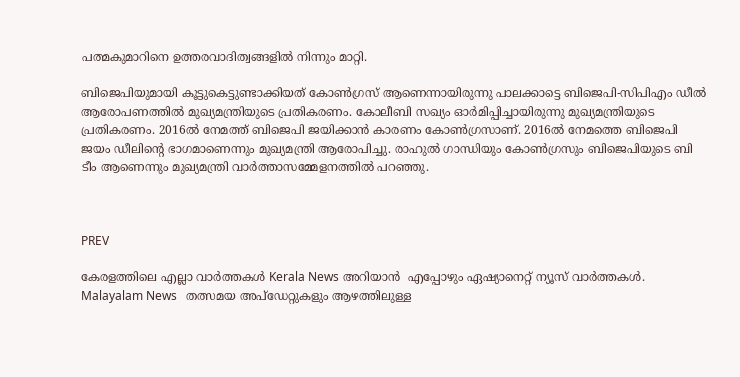പത്മകുമാറിനെ ഉത്തരവാദിത്വങ്ങളിൽ നിന്നും മാറ്റി.

ബിജെപിയുമായി കൂട്ടുകെട്ടുണ്ടാക്കിയത് കോണ്‍ഗ്രസ് ആണെന്നായിരുന്നു പാലക്കാട്ടെ ബിജെപി-സിപിഎം ഡീൽ ആരോപണത്തിൽ മുഖ്യമന്ത്രിയുടെ പ്രതികരണം. കോലീബി സഖ്യം ഓര്‍മിപ്പിച്ചായിരുന്നു മുഖ്യമന്ത്രിയുടെ പ്രതികരണം. 2016ൽ നേമത്ത് ബിജെപി ജയിക്കാൻ കാരണം കോണ്‍ഗ്രസാണ്. 2016ൽ നേമത്തെ ബിജെപി ജയം ഡീലിന്‍റെ ഭാഗമാണെന്നും മുഖ്യമന്ത്രി ആരോപിച്ചു. രാഹുൽ ഗാന്ധിയും കോണ്‍ഗ്രസും ബിജെപിയുടെ ബി ടീം ആണെന്നും മുഖ്യമന്ത്രി വാര്‍ത്താസമ്മേളനത്തിൽ പറഞ്ഞു.



PREV

കേരളത്തിലെ എല്ലാ വാർത്തകൾ Kerala News അറിയാൻ  എപ്പോഴും ഏഷ്യാനെറ്റ് ന്യൂസ് വാർത്തകൾ.  Malayalam News   തത്സമയ അപ്‌ഡേറ്റുകളും ആഴത്തിലുള്ള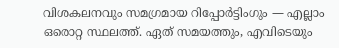വിശകലനവും സമഗ്രമായ റിപ്പോർട്ടിംഗും — എല്ലാം ഒരൊറ്റ സ്ഥലത്ത്. ഏത് സമയത്തും, എവിടെയും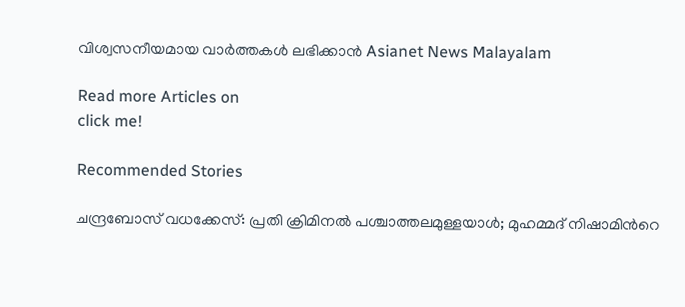വിശ്വസനീയമായ വാർത്തകൾ ലഭിക്കാൻ Asianet News Malayalam

Read more Articles on
click me!

Recommended Stories

ചന്ദ്രബോസ് വധക്കേസ്: പ്രതി ക്രിമിനല്‍ പശ്ചാത്തലമുള്ളയാൾ; മുഹമ്മദ് നിഷാമിന്‍റെ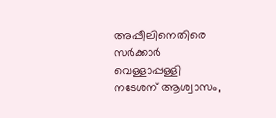അപ്പീലിനെതിരെ സര്‍ക്കാര്‍
വെള്ളാപ്പള്ളി നടേശന് ആശ്വാസം,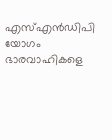എസ്എൻഡിപി യോഗം ഭാരവാഹികളെ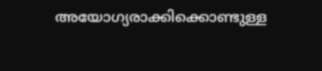അയോഗ്യരാക്കിക്കൊണ്ടുള്ള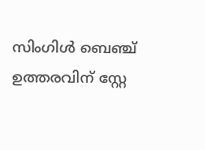സിംഗിൾ ബെഞ്ച് ഉത്തരവിന് സ്റ്റേ